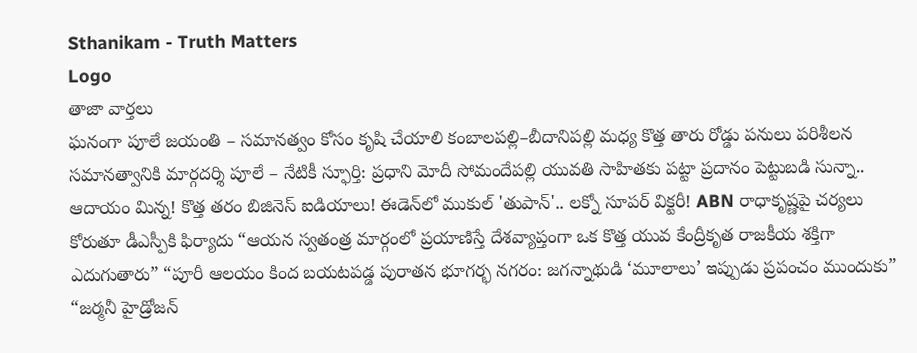Sthanikam - Truth Matters
Logo
తాజా వార్తలు
ఘనంగా పూలే జయంతి – సమానత్వం కోసం కృషి చేయాలి కంబాలపల్లి–బీదానిపల్లి మధ్య కొత్త తారు రోడ్డు పనులు పరిశీలన సమానత్వానికి మార్గదర్శి పూలే – నేటికీ స్ఫూర్తి: ప్రధాని మోదీ సోమందేపల్లి యువతి సాహితకు పట్టా ప్రదానం పెట్టుబడి సున్నా.. ఆదాయం మిన్న! కొత్త తరం బిజినెస్ ఐడియాలు! ఈడెన్‌లో ముకుల్ 'తుపాన్'.. లక్నో సూపర్ విక్టరీ! ABN రాధాకృష్ణపై చర్యలు కోరుతూ డీఎస్పీకి ఫిర్యాదు “ఆయన స్వతంత్ర మార్గంలో ప్రయాణిస్తే దేశవ్యాప్తంగా ఒక కొత్త యువ కేంద్రీకృత రాజకీయ శక్తిగా ఎదుగుతారు” “పూరీ ఆలయం కింద బయటపడ్డ పురాతన భూగర్భ నగరం: జగన్నాథుడి ‘మూలాలు’ ఇప్పుడు ప్రపంచం ముందుకు” “జర్మనీ హైడ్రోజన్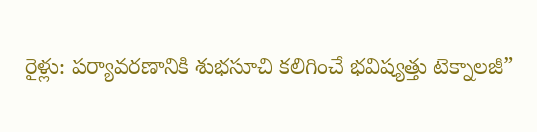రైళ్లు: పర్యావరణానికి శుభసూచి కలిగించే భవిష్యత్తు టెక్నాలజీ”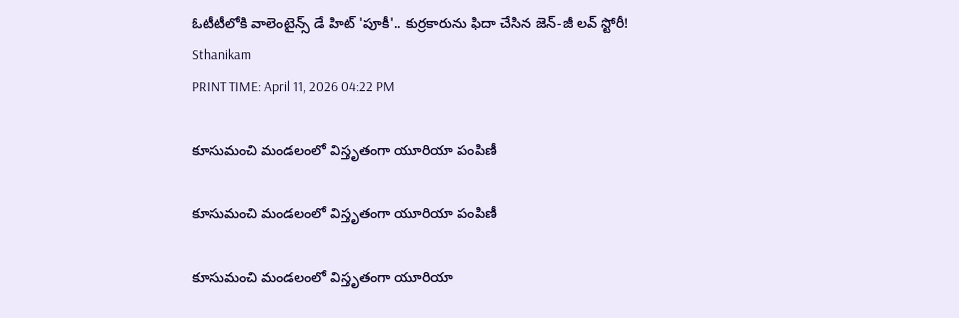ఓటీటీలోకి వాలెంటైన్స్ డే హిట్ 'పూకీ'.. కుర్రకారును ఫిదా చేసిన జెన్-జీ లవ్ స్టోరీ!
Sthanikam
PRINT TIME: April 11, 2026 04:22 PM

కూసుమంచి మండలంలో విస్తృతంగా యూరియా పంపిణీ

కూసుమంచి మండలంలో విస్తృతంగా యూరియా పంపిణీ

కూసుమంచి మండలంలో విస్తృతంగా యూరియా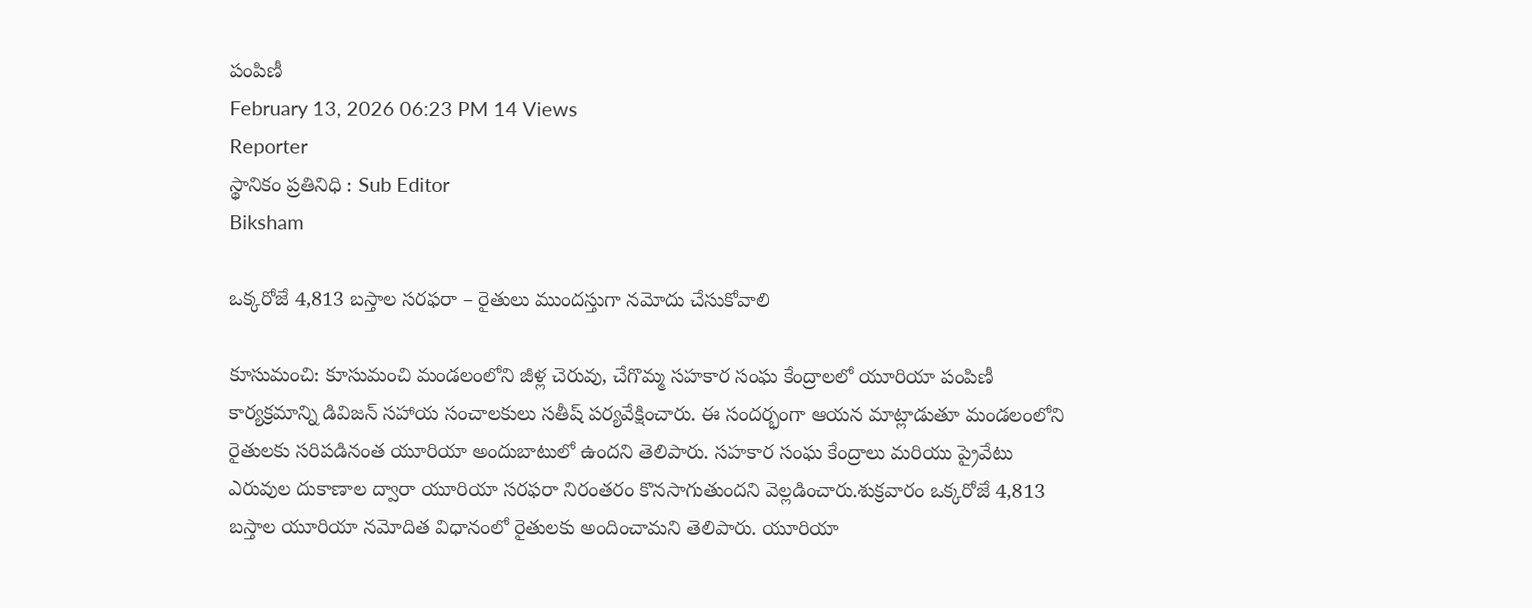పంపిణీ
February 13, 2026 06:23 PM 14 Views
Reporter
స్థానికం ప్రతినిధి : Sub Editor
Biksham

ఒక్కరోజే 4,813 బస్తాల సరఫరా – రైతులు ముందస్తుగా నమోదు చేసుకోవాలి

కూసుమంచి: కూసుమంచి మండలంలోని జీళ్ల చెరువు, చేగొమ్మ సహకార సంఘ కేంద్రాలలో యూరియా పంపిణీ కార్యక్రమాన్ని డివిజన్ సహాయ సంచాలకులు సతీష్ పర్యవేక్షించారు. ఈ సందర్భంగా ఆయన మాట్లాడుతూ మండలంలోని రైతులకు సరిపడినంత యూరియా అందుబాటులో ఉందని తెలిపారు. సహకార సంఘ కేంద్రాలు మరియు ప్రైవేటు ఎరువుల దుకాణాల ద్వారా యూరియా సరఫరా నిరంతరం కొనసాగుతుందని వెల్లడించారు.శుక్రవారం ఒక్కరోజే 4,813 బస్తాల యూరియా నమోదిత విధానంలో రైతులకు అందించామని తెలిపారు. యూరియా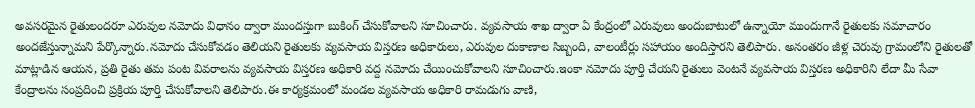అవసరమైన రైతులందరూ ఎరువుల నమోదు విధానం ద్వారా ముందస్తుగా బుకింగ్ చేసుకోవాలని సూచించారు. వ్యవసాయ శాఖ ద్వారా ఏ కేంద్రంలో ఎరువులు అందుబాటులో ఉన్నాయో ముందుగానే రైతులకు సమాచారం అందజేస్తున్నామని పేర్కొన్నారు.నమోదు చేసుకోవడం తెలియని రైతులకు వ్యవసాయ విస్తరణ అధికారులు, ఎరువుల దుకాణాల సిబ్బంది, వాలంటీర్లు సహాయం అందిస్తారని తెలిపారు. అనంతరం జీళ్ల చెరువు గ్రామంలోని రైతులతో మాట్లాడిన ఆయన, ప్రతి రైతు తమ పంట వివరాలను వ్యవసాయ విస్తరణ అధికారి వద్ద నమోదు చేయించుకోవాలని సూచించారు.ఇంకా నమోదు పూర్తి చేయని రైతులు వెంటనే వ్యవసాయ విస్తరణ అధికారిని లేదా మీ సేవా కేంద్రాలను సంప్రదించి ప్రక్రియ పూర్తి చేసుకోవాలని తెలిపారు.ఈ కార్యక్రమంలో మండల వ్యవసాయ అధికారి రామడుగు వాణి,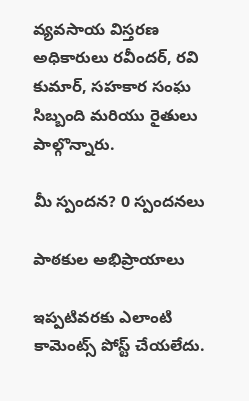వ్యవసాయ విస్తరణ అధికారులు రవీందర్, రవి కుమార్, సహకార సంఘ సిబ్బంది మరియు రైతులు పాల్గొన్నారు.

మీ స్పందన? 0 స్పందనలు

పాఠకుల అభిప్రాయాలు

ఇప్పటివరకు ఎలాంటి కామెంట్స్ పోస్ట్ చేయలేదు.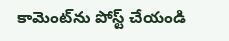కామెంట్‌ను పోస్ట్ చేయండి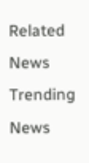Related News
Trending News